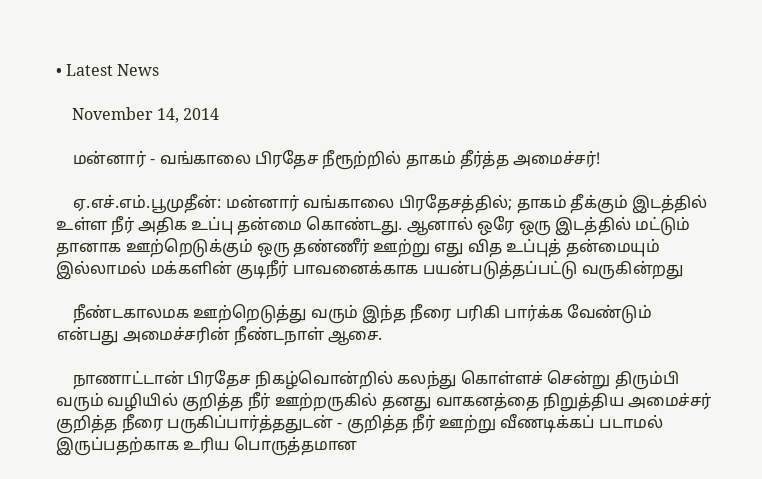• Latest News

    November 14, 2014

    மன்னார் - வங்காலை பிரதேச நீரூற்றில் தாகம் தீர்த்த அமைச்சர்!

    ஏ.எச்.எம்.பூமுதீன்: மன்னார் வங்காலை பிரதேசத்தில்; தாகம் தீக்கும் இடத்தில் உள்ள நீர் அதிக உப்பு தன்மை கொண்டது. ஆனால் ஒரே ஒரு இடத்தில் மட்டும் தானாக ஊற்றெடுக்கும் ஒரு தண்ணீர் ஊற்று எது வித உப்புத் தன்மையும் இல்லாமல் மக்களின் குடிநீர் பாவனைக்காக பயன்படுத்தப்பட்டு வருகின்றது

    நீண்டகாலமக ஊற்றெடுத்து வரும் இந்த நீரை பரிகி பார்க்க வேண்டும் என்பது அமைச்சரின் நீண்டநாள் ஆசை.

    நாணாட்டான் பிரதேச நிகழ்வொன்றில் கலந்து கொள்ளச் சென்று திரும்பி வரும் வழியில் குறித்த நீர் ஊற்றருகில் தனது வாகனத்தை நிறுத்திய அமைச்சர் குறித்த நீரை பருகிப்பார்த்ததுடன் - குறித்த நீர் ஊற்று வீணடிக்கப் படாமல் இருப்பதற்காக உரிய பொருத்தமான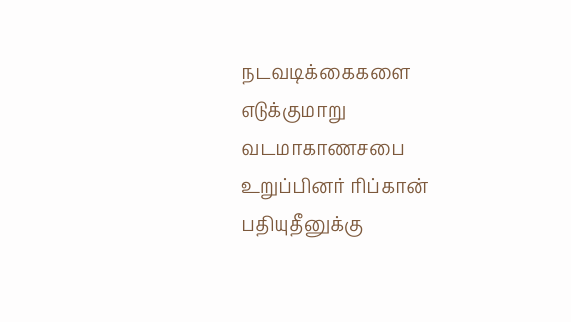நடவடிக்கைகளை எடுக்குமாறு வடமாகாணசபை உறுப்பினர் ரிப்கான் பதியுதீனுக்கு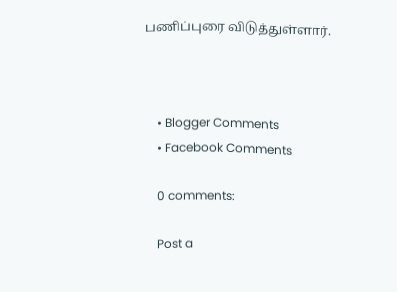பணிப்புரை விடுத்துள்ளார்.



    • Blogger Comments
    • Facebook Comments

    0 comments:

    Post a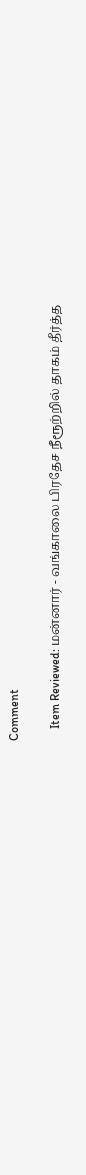Comment

    Item Reviewed: மன்னார் - வங்காலை பிரதேச நீரூற்றில் தாகம் தீர்த்த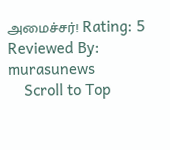அமைச்சர்! Rating: 5 Reviewed By: murasunews
    Scroll to Top